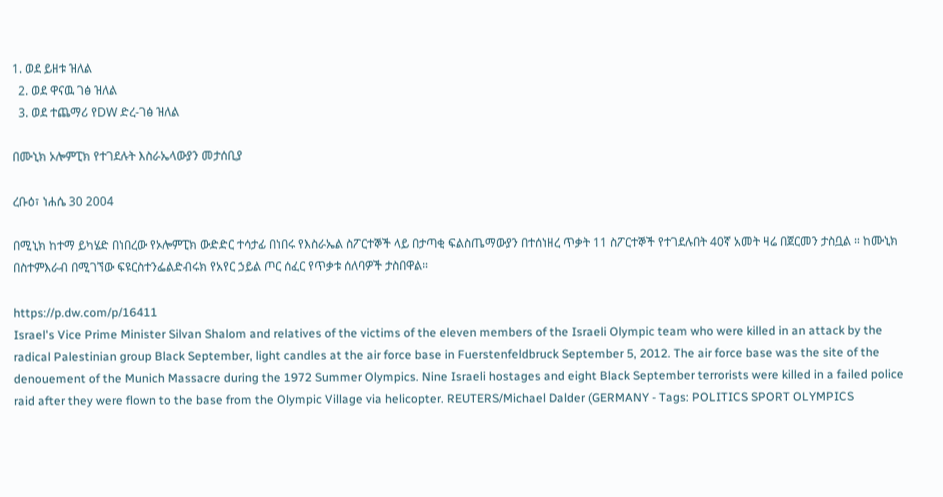1. ወደ ይዘቱ ዝለል
  2. ወደ ዋናዉ ገፅ ዝለል
  3. ወደ ተጨማሪ የDW ድረ-ገፅ ዝለል

በሙኒክ ኦሎምፒክ የተገደሉት እስራኤላውያን መታሰቢያ

ረቡዕ፣ ነሐሴ 30 2004

በሚኒክ ከተማ ይካሄድ በነበረው የኦሎምፒክ ውድድር ተሳታፊ በነበሩ የእስራኤል ስፖርተኞች ላይ በታጣቂ ፍልስጤማውያን በተሰነዘረ ጥቃት 11 ስፖርተኞች የተገደሉበት 40ኛ አመት ዛሬ በጀርመን ታስቧል ። ከሙኒክ በስተምእራብ በሚገኘው ፍዩርስተንፌልድብሩክ የአየር ኃይል ጦር ሰፈር የጥቃቱ ሰለባዎች ታስበዋል።

https://p.dw.com/p/16411
Israel's Vice Prime Minister Silvan Shalom and relatives of the victims of the eleven members of the Israeli Olympic team who were killed in an attack by the radical Palestinian group Black September, light candles at the air force base in Fuerstenfeldbruck September 5, 2012. The air force base was the site of the denouement of the Munich Massacre during the 1972 Summer Olympics. Nine Israeli hostages and eight Black September terrorists were killed in a failed police raid after they were flown to the base from the Olympic Village via helicopter. REUTERS/Michael Dalder (GERMANY - Tags: POLITICS SPORT OLYMPICS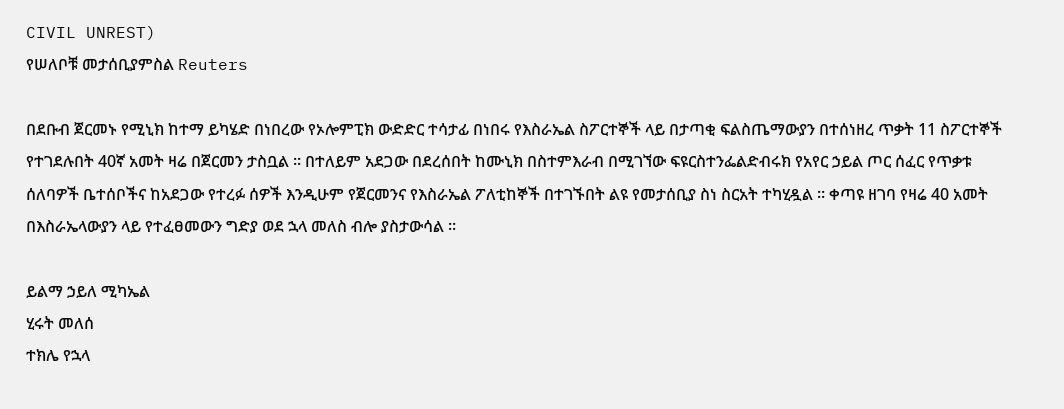CIVIL UNREST)
የሠለቦቹ መታሰቢያምስል Reuters

በደቡብ ጀርመኑ የሚኒክ ከተማ ይካሄድ በነበረው የኦሎምፒክ ውድድር ተሳታፊ በነበሩ የእስራኤል ስፖርተኞች ላይ በታጣቂ ፍልስጤማውያን በተሰነዘረ ጥቃት 11 ስፖርተኞች የተገደሉበት 40ኛ አመት ዛሬ በጀርመን ታስቧል ። በተለይም አደጋው በደረሰበት ከሙኒክ በስተምእራብ በሚገኘው ፍዩርስተንፌልድብሩክ የአየር ኃይል ጦር ሰፈር የጥቃቱ ሰለባዎች ቤተሰቦችና ከአደጋው የተረፉ ሰዎች እንዲሁም የጀርመንና የእስራኤል ፖለቲከኞች በተገኙበት ልዩ የመታሰቢያ ስነ ስርአት ተካሂዷል ። ቀጣዩ ዘገባ የዛሬ 40 አመት በእስራኤላውያን ላይ የተፈፀመውን ግድያ ወደ ኋላ መለስ ብሎ ያስታውሳል ።

ይልማ ኃይለ ሚካኤል
ሂሩት መለሰ
ተክሌ የኋላ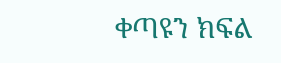ቀጣዩን ክፍል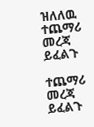ዝለለዉ ተጨማሪ መረጃ ይፈልጉ

ተጨማሪ መረጃ ይፈልጉ